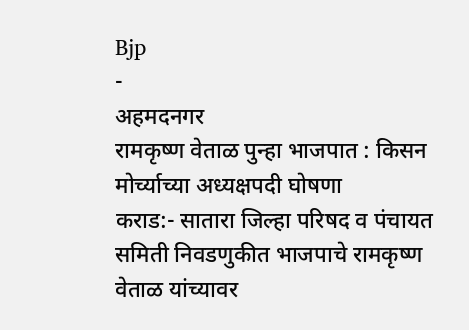Bjp
-
अहमदनगर
रामकृष्ण वेताळ पुन्हा भाजपात : किसन मोर्च्याच्या अध्यक्षपदी घोषणा
कराड:- सातारा जिल्हा परिषद व पंचायत समिती निवडणुकीत भाजपाचे रामकृष्ण वेताळ यांच्यावर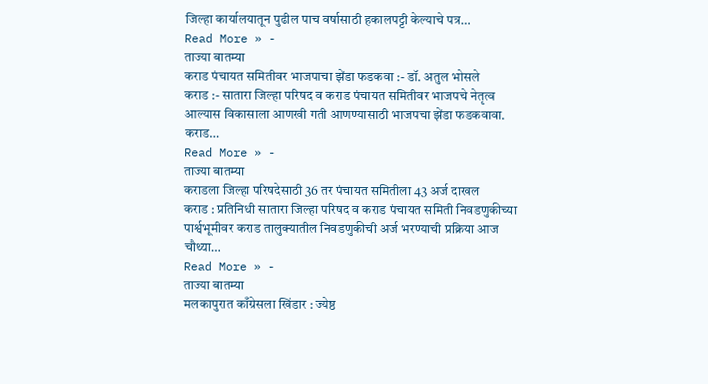जिल्हा कार्यालयातून पुढील पाच वर्षासाठी हकालपट्टी केल्याचे पत्र…
Read More » -
ताज्या बातम्या
कराड पंचायत समितीवर भाजपाचा झेंडा फडकवा :- डॉ. अतुल भोसले
कराड :- सातारा जिल्हा परिषद व कराड पंचायत समितीवर भाजपचे नेतृत्व आल्यास विकासाला आणखी गती आणण्यासाठी भाजपचा झेंडा फडकवावा. कराड…
Read More » -
ताज्या बातम्या
कराडला जिल्हा परिषदेसाठी 36 तर पंचायत समितीला 43 अर्ज दाखल
कराड : प्रतिनिधी सातारा जिल्हा परिषद व कराड पंचायत समिती निवडणुकीच्या पार्श्वभूमीवर कराड तालुक्यातील निवडणुकीची अर्ज भरण्याची प्रक्रिया आज चौथ्या…
Read More » -
ताज्या बातम्या
मलकापुरात काँग्रेसला खिंडार : ज्येष्ठ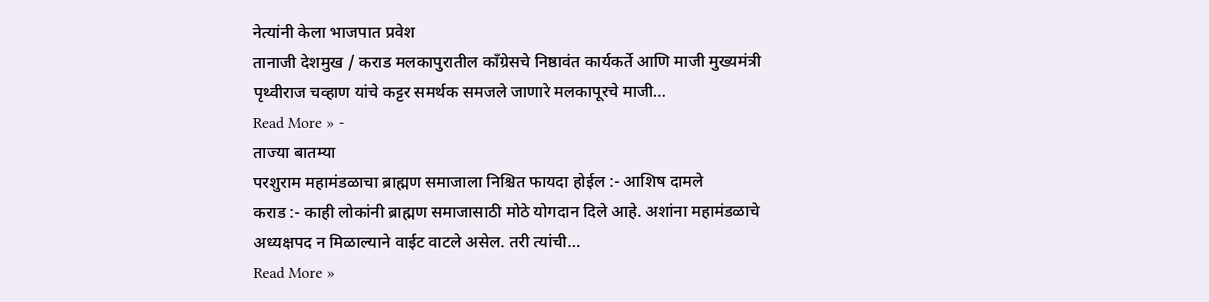नेत्यांनी केला भाजपात प्रवेश
तानाजी देशमुख / कराड मलकापुरातील काँग्रेसचे निष्ठावंत कार्यकर्ते आणि माजी मुख्यमंत्री पृथ्वीराज चव्हाण यांचे कट्टर समर्थक समजले जाणारे मलकापूरचे माजी…
Read More » -
ताज्या बातम्या
परशुराम महामंडळाचा ब्राह्मण समाजाला निश्चित फायदा होईल :- आशिष दामले
कराड :- काही लोकांनी ब्राह्मण समाजासाठी मोठे योगदान दिले आहे. अशांना महामंडळाचे अध्यक्षपद न मिळाल्याने वाईट वाटले असेल. तरी त्यांची…
Read More »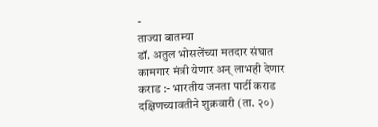-
ताज्या बातम्या
डॉ. अतुल भोसलेंच्या मतदार संघात कामगार मंत्री येणार अन् लाभही देणार
कराड :- भारतीय जनता पार्टी कराड दक्षिणच्यावतीने शुक्रवारी (ता. २०)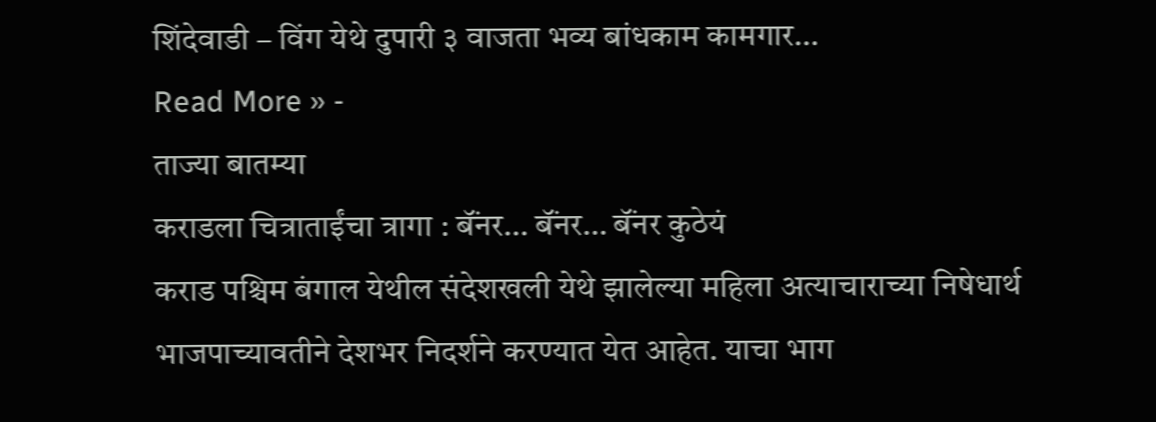शिंदेवाडी – विंग येथे दुपारी ३ वाजता भव्य बांधकाम कामगार…
Read More » -
ताज्या बातम्या
कराडला चित्राताईंचा त्रागा : बॅंनर… बॅंनर… बॅंनर कुठेयं
कराड पश्चिम बंगाल येथील संदेशखली येथे झालेल्या महिला अत्याचाराच्या निषेधार्थ भाजपाच्यावतीने देशभर निदर्शने करण्यात येत आहेत. याचा भाग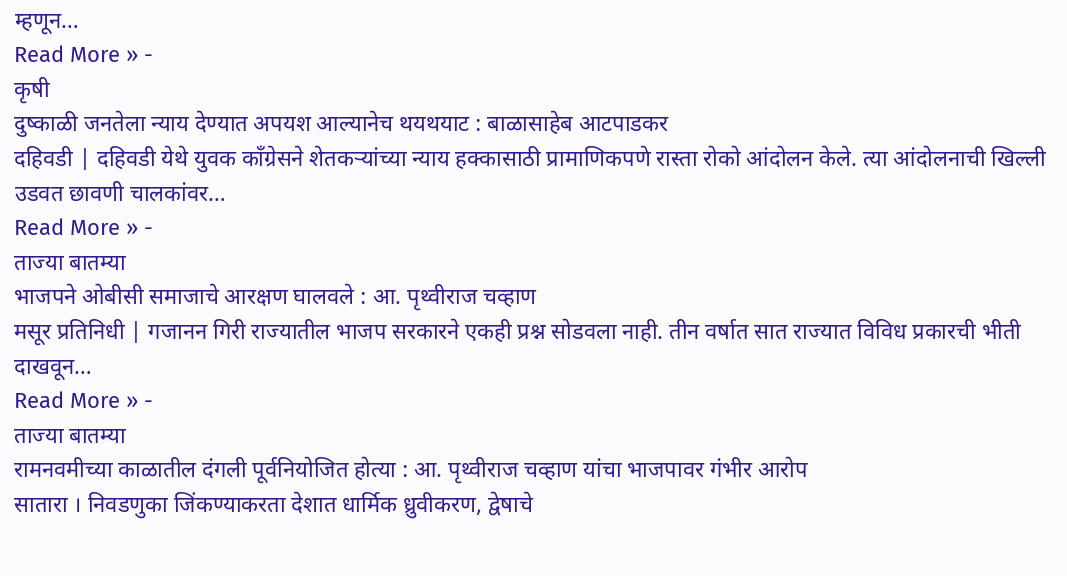म्हणून…
Read More » -
कृषी
दुष्काळी जनतेला न्याय देण्यात अपयश आल्यानेच थयथयाट : बाळासाहेब आटपाडकर
दहिवडी | दहिवडी येथे युवक काँग्रेसने शेतकऱ्यांच्या न्याय हक्कासाठी प्रामाणिकपणे रास्ता रोको आंदोलन केले. त्या आंदोलनाची खिल्ली उडवत छावणी चालकांवर…
Read More » -
ताज्या बातम्या
भाजपने ओबीसी समाजाचे आरक्षण घालवले : आ. पृथ्वीराज चव्हाण
मसूर प्रतिनिधी | गजानन गिरी राज्यातील भाजप सरकारने एकही प्रश्न सोडवला नाही. तीन वर्षात सात राज्यात विविध प्रकारची भीती दाखवून…
Read More » -
ताज्या बातम्या
रामनवमीच्या काळातील दंगली पूर्वनियोजित होत्या : आ. पृथ्वीराज चव्हाण यांचा भाजपावर गंभीर आरोप
सातारा । निवडणुका जिंकण्याकरता देशात धार्मिक ध्रुवीकरण, द्वेषाचे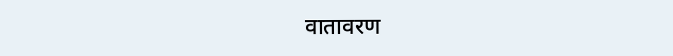वातावरण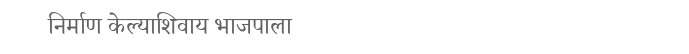निर्माण केल्याशिवाय भाजपाला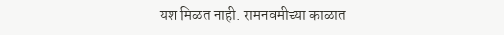यश मिळत नाही. रामनवमीच्या काळात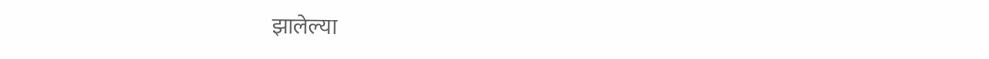झालेल्या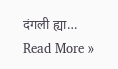दंगली ह्या…
Read More »